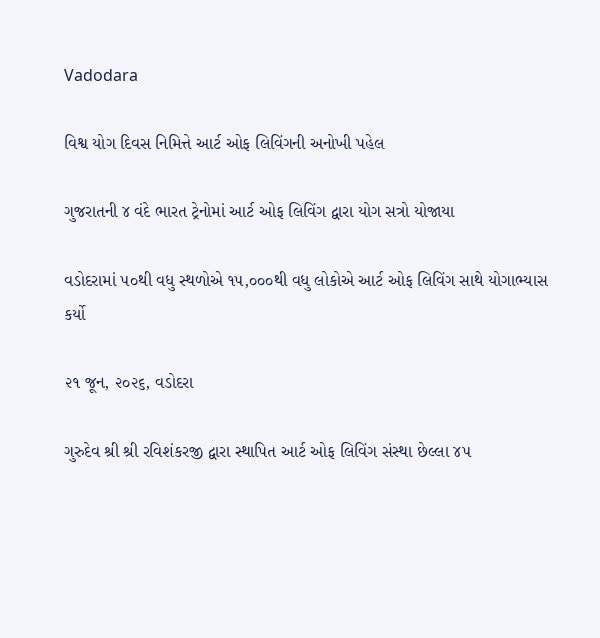Vadodara

વિશ્વ યોગ દિવસ નિમિત્તે આર્ટ ઓફ લિવિંગની અનોખી પહેલ

ગુજરાતની ૪ વંદે ભારત ટ્રેનોમાં આર્ટ ઓફ લિવિંગ દ્વારા યોગ સત્રો યોજાયા

વડોદરામાં ૫૦થી વધુ સ્થળોએ ૧૫,૦૦૦થી વધુ લોકોએ આર્ટ ઓફ લિવિંગ સાથે યોગાભ્યાસ કર્યો

૨૧ જૂન, ૨૦૨૬, વડોદરા

ગુરુદેવ શ્રી શ્રી રવિશંકરજી દ્વારા સ્થાપિત આર્ટ ઓફ લિવિંગ સંસ્થા છેલ્લા ૪૫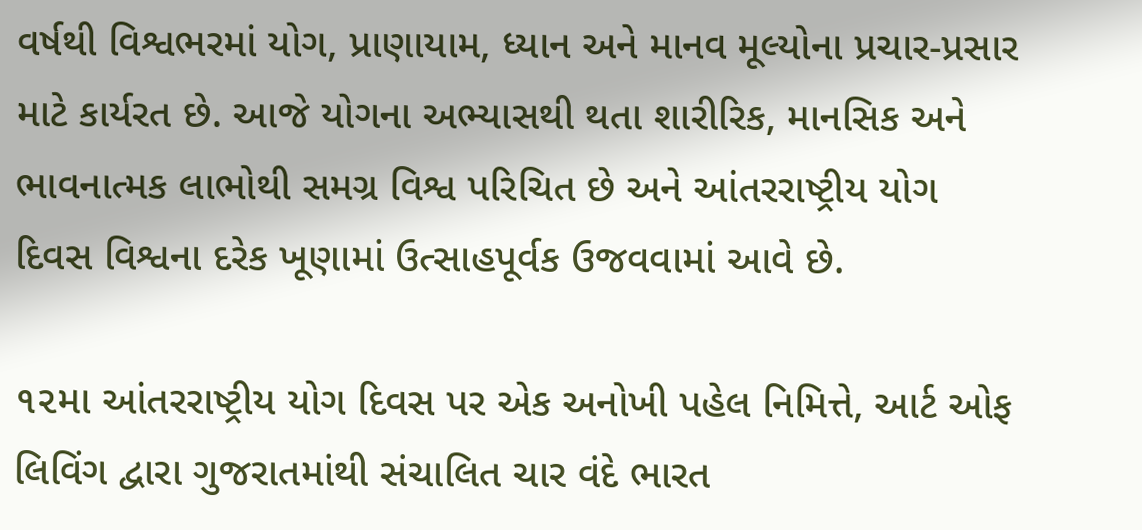વર્ષથી વિશ્વભરમાં યોગ, પ્રાણાયામ, ધ્યાન અને માનવ મૂલ્યોના પ્રચાર-પ્રસાર માટે કાર્યરત છે. આજે યોગના અભ્યાસથી થતા શારીરિક, માનસિક અને ભાવનાત્મક લાભોથી સમગ્ર વિશ્વ પરિચિત છે અને આંતરરાષ્ટ્રીય યોગ દિવસ વિશ્વના દરેક ખૂણામાં ઉત્સાહપૂર્વક ઉજવવામાં આવે છે.

૧૨મા આંતરરાષ્ટ્રીય યોગ દિવસ પર એક અનોખી પહેલ નિમિત્તે, આર્ટ ઓફ લિવિંગ દ્વારા ગુજરાતમાંથી સંચાલિત ચાર વંદે ભારત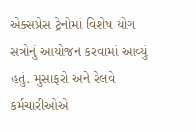એક્સપ્રેસ ટ્રેનોમાં વિશેષ યોગ સત્રોનું આયોજન કરવામાં આવ્યું હતું. મુસાફરો અને રેલવે કર્મચારીઓએ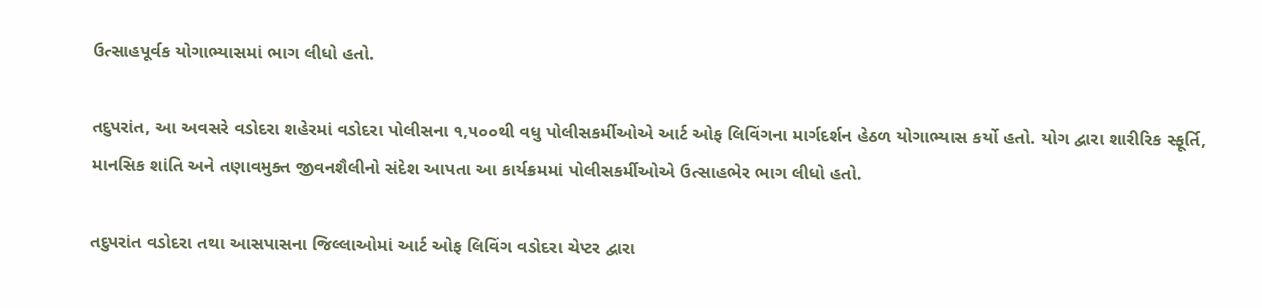ઉત્સાહપૂર્વક યોગાભ્યાસમાં ભાગ લીધો હતો.

તદુપરાંત, આ અવસરે વડોદરા શહેરમાં વડોદરા પોલીસના ૧,૫૦૦થી વધુ પોલીસકર્મીઓએ આર્ટ ઓફ લિવિંગના માર્ગદર્શન હેઠળ યોગાભ્યાસ કર્યો હતો. યોગ દ્વારા શારીરિક સ્ફૂર્તિ, માનસિક શાંતિ અને તણાવમુક્ત જીવનશૈલીનો સંદેશ આપતા આ કાર્યક્રમમાં પોલીસકર્મીઓએ ઉત્સાહભેર ભાગ લીધો હતો.

તદુપરાંત વડોદરા તથા આસપાસના જિલ્લાઓમાં આર્ટ ઓફ લિવિંગ વડોદરા ચેપ્ટર દ્વારા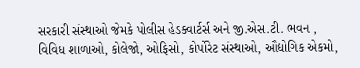સરકારી સંસ્થાઓ જેમકે પોલીસ હેડક્વાર્ટર્સ અને જી.એસ.ટી. ભવન , વિવિધ શાળાઓ, કોલેજો, ઓફિસો, કોર્પોરેટ સંસ્થાઓ, ઔદ્યોગિક એકમો,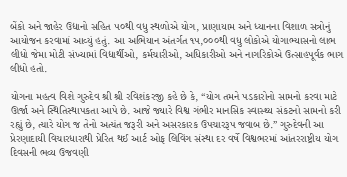બેંકો અને જાહેર ઉદ્યાનો સહિત ૫૦થી વધુ સ્થળોએ યોગ, પ્રાણાયામ અને ધ્યાનના વિશાળ સત્રોનું આયોજન કરવામાં આવ્યું હતું. આ અભિયાન અંતર્ગત ૧૫,૦૦૦થી વધુ લોકોએ યોગાભ્યાસનો લાભ લીધો જેમા મોટી સંખ્યામાં વિદ્યાર્થીઓ, કર્મચારીઓ, અધિકારીઓ અને નાગરિકોએ ઉત્સાહપૂર્વક ભાગ લીધો હતો.

યોગના મહત્વ વિશે ગુરુદેવ શ્રી શ્રી રવિશંકરજી કહે છે કે, “યોગ તમને પડકારોનો સામનો કરવા માટે ઊર્જા અને સ્થિતિસ્થાપકતા આપે છે. આજે જ્યારે વિશ્વ ગંભીર માનસિક સ્વાસ્થ્ય સંકટનો સામનો કરી રહ્યું છે, ત્યારે યોગ જ તેનો અત્યંત જરૂરી અને અસરકારક ઉપચારરૂપ જવાબ છે.” ગુરુદેવની આ પ્રેરણાદાયી વિચારધારાથી પ્રેરિત થઈ આર્ટ ઓફ લિવિંગ સંસ્થા દર વર્ષે વિશ્વભરમાં આંતરરાષ્ટ્રીય યોગ દિવસની ભવ્ય ઉજવણી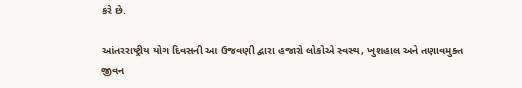કરે છે.

આંતરરાષ્ટ્રીય યોગ દિવસની આ ઉજવણી દ્વારા હજારો લોકોએ સ્વસ્થ, ખુશહાલ અને તણાવમુક્ત જીવન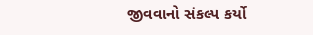જીવવાનો સંકલ્પ કર્યો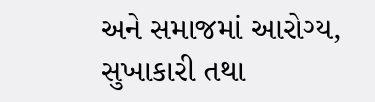અને સમાજમાં આરોગ્ય, સુખાકારી તથા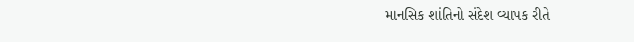માનસિક શાંતિનો સંદેશ વ્યાપક રીતે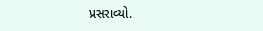પ્રસરાવ્યો.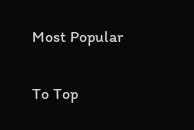Most Popular

To Top